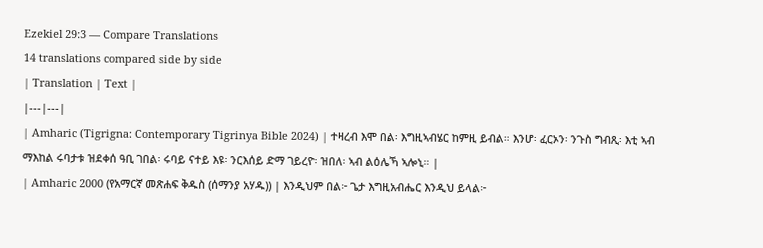Ezekiel 29:3 — Compare Translations
14 translations compared side by side
| Translation | Text |
|---|---|
| Amharic (Tigrigna: Contemporary Tigrinya Bible 2024) | ተዛረብ እሞ በል፡ እግዚኣብሄር ከምዚ ይብል። እንሆ፡ ፈርኦን፡ ንጉስ ግብጺ፡ እቲ ኣብ ማእከል ሩባታቱ ዝደቀሰ ዓቢ ገበል፡ ሩባይ ናተይ እዩ፡ ንርእሰይ ድማ ገይረዮ፡ ዝበለ፡ ኣብ ልዕሌኻ ኣሎኒ። |
| Amharic 2000 (የአማርኛ መጽሐፍ ቅዱስ (ሰማንያ አሃዱ)) | እንዲህም በል፦ ጌታ እግዚአብሔር እንዲህ ይላል፦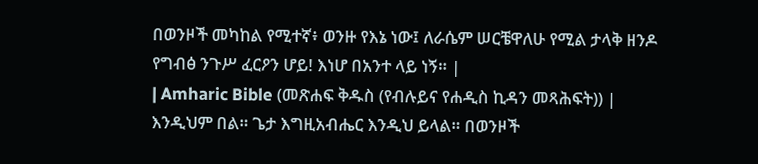በወንዞች መካከል የሚተኛ፥ ወንዙ የእኔ ነው፤ ለራሴም ሠርቼዋለሁ የሚል ታላቅ ዘንዶ የግብፅ ንጉሥ ፈርዖን ሆይ! እነሆ በአንተ ላይ ነኝ። |
| Amharic Bible (መጽሐፍ ቅዱስ (የብሉይና የሐዲስ ኪዳን መጻሕፍት)) | እንዲህም በል። ጌታ እግዚአብሔር እንዲህ ይላል። በወንዞች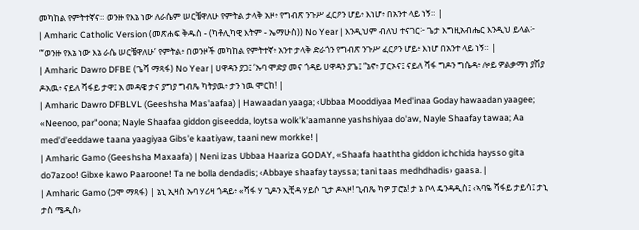መካከል የምትተኛና። ወንዙ የእኔ ነው ለራሴም ሠርቼዋለሁ የምትል ታላቅ አዞ፥ የግብጽ ንጉሥ ፈርዖን ሆይ፥ እነሆ፥ በአንተ ላይ ነኝ። |
| Amharic Catholic Version (መጽሐፍ ቅዱስ - (ካቶሊካዊ እትም - ኤማሁስ)) No Year | እንዲህም ብለህ ተናገር፦ ጌታ እግዚአብሔር እንዲህ ይላል፦ “‘ወንዙ የእኔ ነው እኔ ራሴ ሠርቼዋለሁ’ የምትል፥ በወንዞች መካከል የምትተኛ፥ አንተ ታላቅ ድራጎን የግብጽ ንጉሥ ፈርዖን ሆይ፥ እነሆ በአንተ ላይ ነኝ። |
| Amharic Dawro DFBE (ጌሻ ማጻፋ) No Year | ሀዋዳን ያጋ፤ ‘ኡባ ሞድያ መና ጎዳይ ሀዋዳን ያጌ፤ “ኔኖ፥ ፓርኦና፤ ናይለ ሻፋ ግዶን ግሴዳ፥ ሎይ ዎልቃማነ ያሽያ ዶአዉ፥ ናይለ ሻፋይ ታዋ፤ አ መዳዌ ታና ያግያ ግብጼ ካትያዉ፥ ታን ነዉ ሞርከ! |
| Amharic Dawro DFBLVL (Geeshsha Mas'aafaa) | Hawaadan yaaga; ‹Ubbaa Mooddiyaa Med'inaa Goday hawaadan yaagee; «Neenoo, par"oona; Nayle Shaafaa giddon giseedda, loytsa wolk'k'aamanne yashshiyaa do'aw, Nayle Shaafay tawaa; Aa med'd'eeddawe taana yaagiyaa Gibs'e kaatiyaw, taani new morkke! |
| Amharic Gamo (Geeshsha Maxaafa) | Neni izas Ubbaa Haariza GODAY, «Shaafa haaththa giddon ichchida haysso gita do7azoo! Gibxe kawo Paaroone! Ta ne bolla dendadis; ‹Abbaye shaafay tayssa; tani taas medhdhadis› gaasa. |
| Amharic Gamo (ጋሞ ማጻፋ) | ኔኒ ኢዛስ ኡባ ሃሪዛ ጎዳይ፥ «ሻፋ ሃ ጊዶን ኢቺዳ ሃይሶ ጊታ ዶኣዞ! ጊብጼ ካዎ ፓሮኔ! ታ ኔ ቦላ ዴንዳዲስ፤ ‹ኣባዬ ሻፋይ ታይሳ፤ ታኒ ታስ ሜዲስ›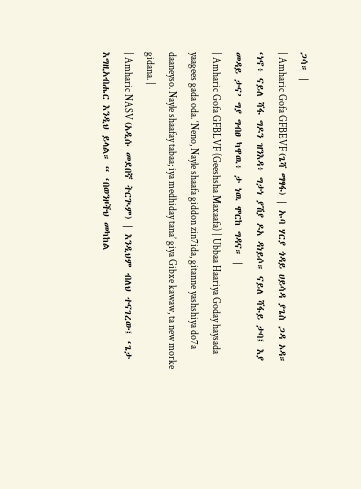ጋሳ። |
| Amharic Gofa GFBEVF (ጌሻ ማፃፋ) | ኡባ ሃርያ ጎዳይ ሀይሳዳ ያጌስ ጋዳ ኦዳ። ‘ነኖ፥ ናይለ ሻፋ ግዶን ዝንእዳ፥ ግታነ ያሽያ ዶአ ዳነይሶ። ናይለ ሻፋይ ታባ፤ እያ መዳይ ታና’ ግያ ግብፀ ካዋዉ፥ ታ ነዉ ሞርከ ግዳና። |
| Amharic Gofa GFBLVF (Geeshsha Maxaafa) | Ubbaa Haariya Goday haysada yaagees gada oda. ‘Neno, Nayle shaafa giddon zin7ida, gitanne yashshiya do7a daaneyso. Nayle shaafay tabaa; iya medhiday tana’ giya Gibxe kawaw, ta new morke gidana. |
| Amharic NASV (አዲሱ መደበኛ ትርጒም) | እንዲህም ብለህ ተናገረው፤ ‘ጌታ እግዚአብሔር እንዲህ ይላል። “ ‘በወንዞችህ መካከል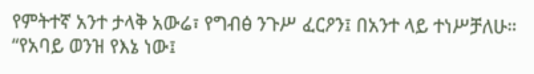የምትተኛ አንተ ታላቅ አውሬ፣ የግብፅ ንጉሥ ፈርዖን፤ በአንተ ላይ ተነሥቻለሁ። “የአባይ ወንዝ የእኔ ነው፤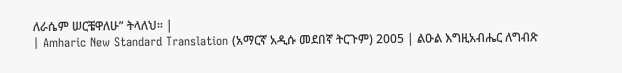ለራሴም ሠርቼዋለሁ” ትላለህ። |
| Amharic New Standard Translation (አማርኛ አዲሱ መደበኛ ትርጉም) 2005 | ልዑል እግዚአብሔር ለግብጽ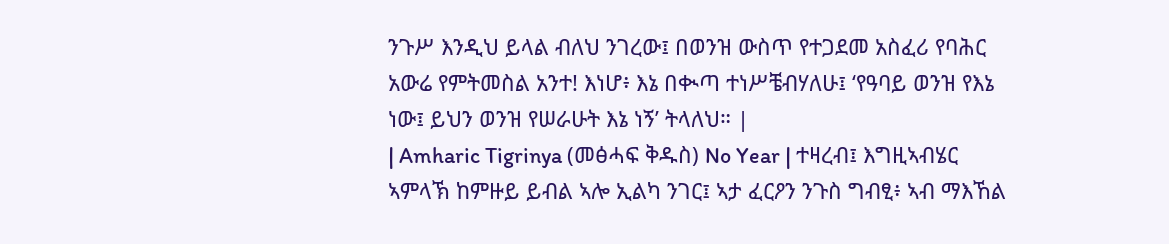ንጉሥ እንዲህ ይላል ብለህ ንገረው፤ በወንዝ ውስጥ የተጋደመ አስፈሪ የባሕር አውሬ የምትመስል አንተ! እነሆ፥ እኔ በቊጣ ተነሥቼብሃለሁ፤ ‘የዓባይ ወንዝ የእኔ ነው፤ ይህን ወንዝ የሠራሁት እኔ ነኝ’ ትላለህ። |
| Amharic Tigrinya (መፅሓፍ ቅዱስ) No Year | ተዛረብ፤ እግዚኣብሄር ኣምላኽ ከምዙይ ይብል ኣሎ ኢልካ ንገር፤ ኣታ ፈርዖን ንጉስ ግብፂ፥ ኣብ ማእኸል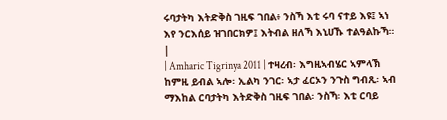ሩባታትካ እትድቅስ ገዚፍ ገበል፥ ንስኻ እቲ ሩባ ናተይ እዩ፤ ኣነ እየ ንርእሰይ ዝገበርክዎ፤ እትብል ዘለኻ እኒሀኹ ተልዓልኩኻ። |
| Amharic Tigrinya 2011 | ተዛረብ፡ እግዚኣብሄር ኣምላኽ ከምዚ ይብል ኣሎ፡ ኢልካ ንገር፡ ኣታ ፈርኦን ንጉስ ግብጺ፡ ኣብ ማእከል ርባታትካ እትድቅስ ገዚፍ ገበል፡ ንስኻ፡ እቲ ርባይ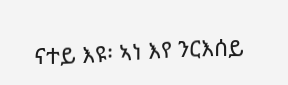ናተይ እዩ፡ ኣነ እየ ንርእሰይ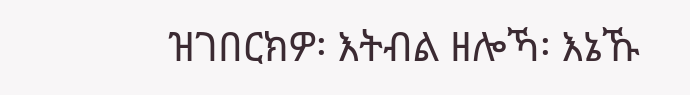ዝገበርክዎ፡ እትብል ዘሎኻ፡ እኔኹ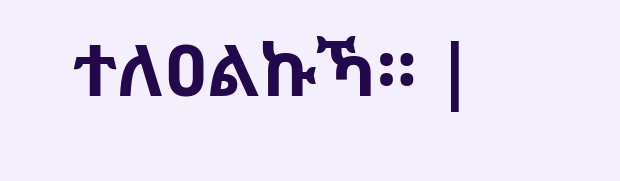ተለዐልኩኻ። |